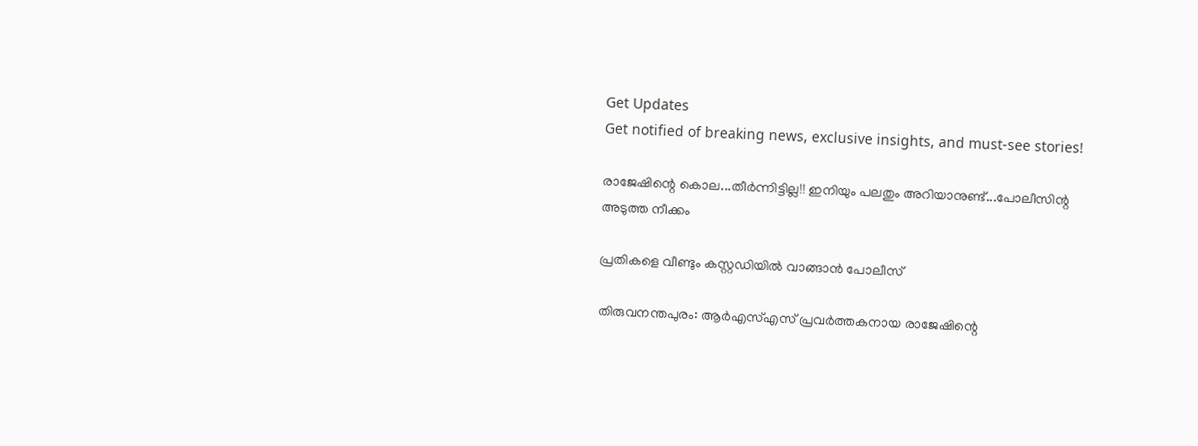Get Updates
Get notified of breaking news, exclusive insights, and must-see stories!

രാജേഷിന്റെ കൊല...തീര്‍ന്നിട്ടില്ല!! ഇനിയും പലതും അറിയാനുണ്ട്...പോലീസിന്റ അടുത്ത നീക്കം

പ്രതികളെ വീണ്ടും കസ്റ്റഡിയില്‍ വാങ്ങാന്‍ പോലീസ്

തിരുവനന്തപുരം: ആര്‍എസ്എസ് പ്രവര്‍ത്തകനായ രാജേഷിന്റെ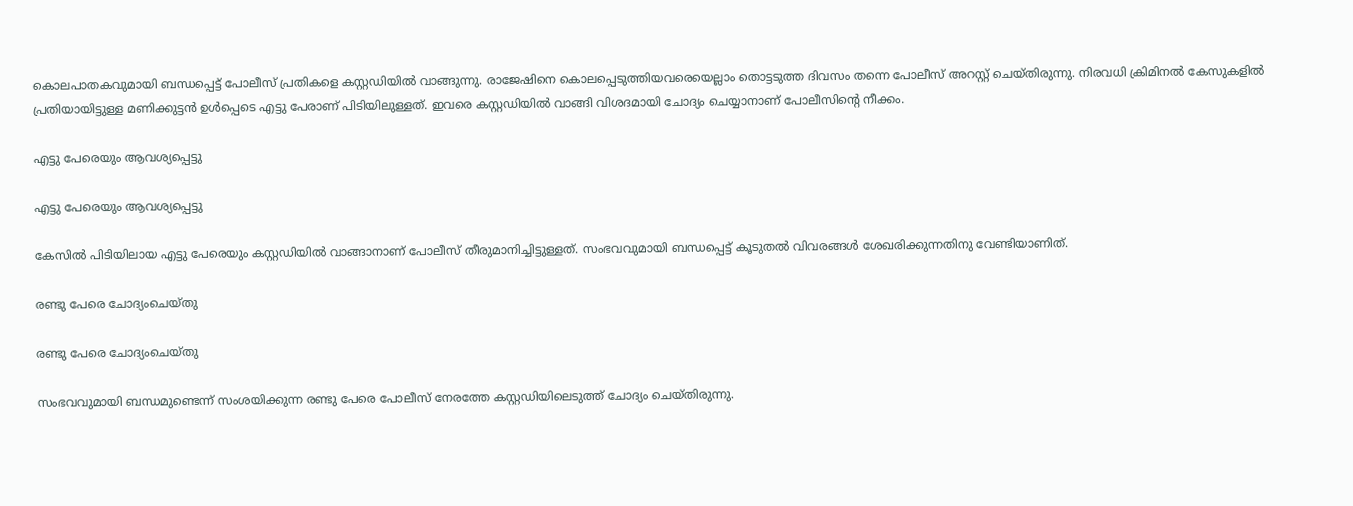കൊലപാതകവുമായി ബന്ധപ്പെട്ട് പോലീസ് പ്രതികളെ കസ്റ്റഡിയില്‍ വാങ്ങുന്നു. രാജേഷിനെ കൊലപ്പെടുത്തിയവരെയെല്ലാം തൊട്ടടുത്ത ദിവസം തന്നെ പോലീസ് അറസ്റ്റ് ചെയ്തിരുന്നു. നിരവധി ക്രിമിനല്‍ കേസുകളില്‍ പ്രതിയായിട്ടുള്ള മണിക്കുട്ടന്‍ ഉള്‍പ്പെടെ എട്ടു പേരാണ് പിടിയിലുള്ളത്. ഇവരെ കസ്റ്റഡിയില്‍ വാങ്ങി വിശദമായി ചോദ്യം ചെയ്യാനാണ് പോലീസിന്റെ നീക്കം.

എട്ടു പേരെയും ആവശ്യപ്പെട്ടു

എട്ടു പേരെയും ആവശ്യപ്പെട്ടു

കേസില്‍ പിടിയിലായ എട്ടു പേരെയും കസ്റ്റഡിയില്‍ വാങ്ങാനാണ് പോലീസ് തീരുമാനിച്ചിട്ടുള്ളത്. സംഭവവുമായി ബന്ധപ്പെട്ട് കൂടുതല്‍ വിവരങ്ങള്‍ ശേഖരിക്കുന്നതിനു വേണ്ടിയാണിത്.

രണ്ടു പേരെ ചോദ്യംചെയ്തു

രണ്ടു പേരെ ചോദ്യംചെയ്തു

സംഭവവുമായി ബന്ധമുണ്ടെന്ന് സംശയിക്കുന്ന രണ്ടു പേരെ പോലീസ് നേരത്തേ കസ്റ്റഡിയിലെടുത്ത് ചോദ്യം ചെയ്തിരുന്നു.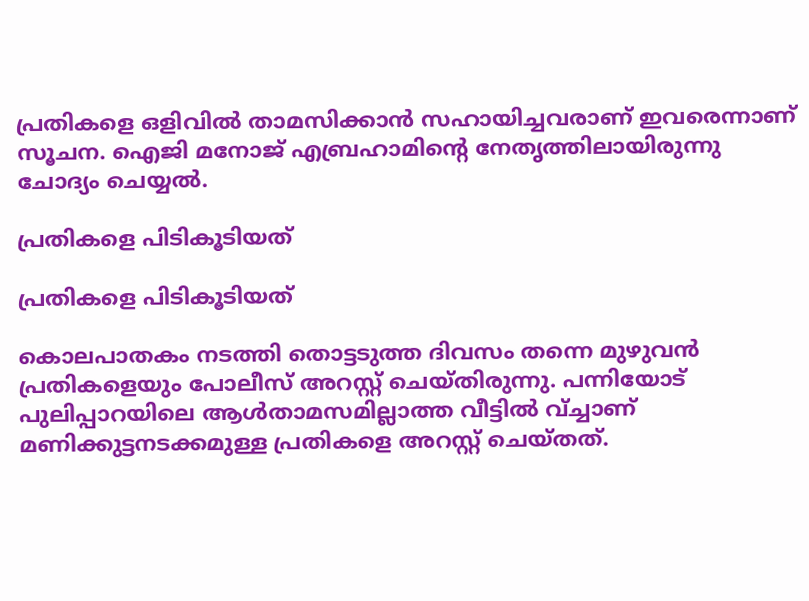പ്രതികളെ ഒളിവില്‍ താമസിക്കാന്‍ സഹായിച്ചവരാണ് ഇവരെന്നാണ് സൂചന. ഐജി മനോജ് എബ്രഹാമിന്റെ നേതൃത്തിലായിരുന്നു ചോദ്യം ചെയ്യല്‍.

പ്രതികളെ പിടികൂടിയത്

പ്രതികളെ പിടികൂടിയത്

കൊലപാതകം നടത്തി തൊട്ടടുത്ത ദിവസം തന്നെ മുഴുവന്‍ പ്രതികളെയും പോലീസ് അറസ്റ്റ് ചെയ്തിരുന്നു. പന്നിയോട് പുലിപ്പാറയിലെ ആള്‍താമസമില്ലാത്ത വീട്ടില്‍ വ്ച്ചാണ് മണിക്കുട്ടനടക്കമുള്ള പ്രതികളെ അറസ്റ്റ് ചെയ്തത്.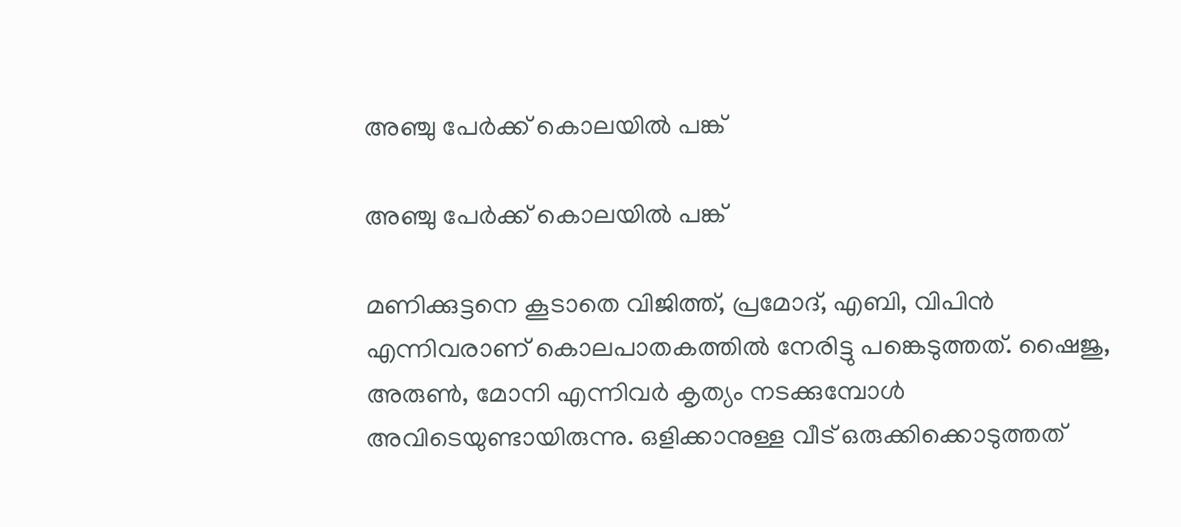അഞ്ചു പേര്‍ക്ക് കൊലയില്‍ പങ്ക്

അഞ്ചു പേര്‍ക്ക് കൊലയില്‍ പങ്ക്

മണിക്കുട്ടനെ കൂടാതെ വിജിത്ത്, പ്രമോദ്, എബി, വിപിന്‍ എന്നിവരാണ് കൊലപാതകത്തില്‍ നേരിട്ടു പങ്കെടുത്തത്. ഷൈജു, അരുണ്‍, മോനി എന്നിവര്‍ കൃത്യം നടക്കുമ്പോള്‍ അവിടെയുണ്ടായിരുന്നു. ഒളിക്കാനുള്ള വീട് ഒരുക്കിക്കൊടുത്തത്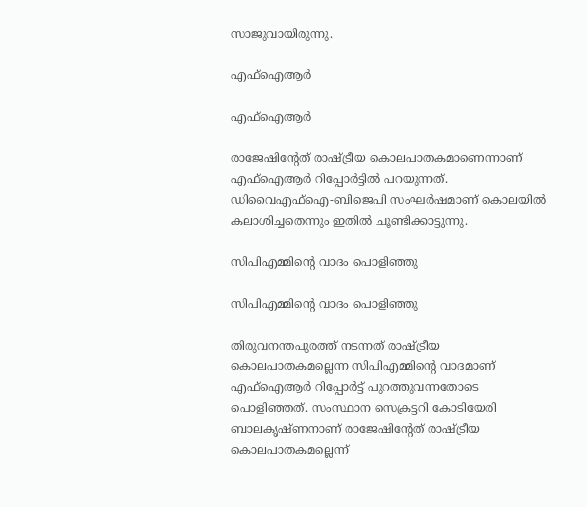സാജുവായിരുന്നു.

എഫ്‌ഐആര്‍

എഫ്‌ഐആര്‍

രാജേഷിന്റേത് രാഷ്ട്രീയ കൊലപാതകമാണെന്നാണ് എഫ്‌ഐആര്‍ റിപ്പോര്‍ട്ടില്‍ പറയുന്നത്. ഡിവൈഎഫ്‌ഐ-ബിജെപി സംഘര്‍ഷമാണ് കൊലയില്‍ കലാശിച്ചതെന്നും ഇതില്‍ ചൂണ്ടിക്കാട്ടുന്നു.

സിപിഎമ്മിന്റെ വാദം പൊളിഞ്ഞു

സിപിഎമ്മിന്റെ വാദം പൊളിഞ്ഞു

തിരുവനന്തപുരത്ത് നടന്നത് രാഷ്ട്രീയ കൊലപാതകമല്ലെന്ന സിപിഎമ്മിന്റെ വാദമാണ് എഫ്‌ഐആര്‍ റിപ്പോര്‍ട്ട് പുറത്തുവന്നതോടെ പൊളിഞ്ഞത്. സംസ്ഥാന സെക്രട്ടറി കോടിയേരി ബാലകൃഷ്ണനാണ് രാജേഷിന്റേത് രാഷ്ട്രീയ കൊലപാതകമല്ലെന്ന്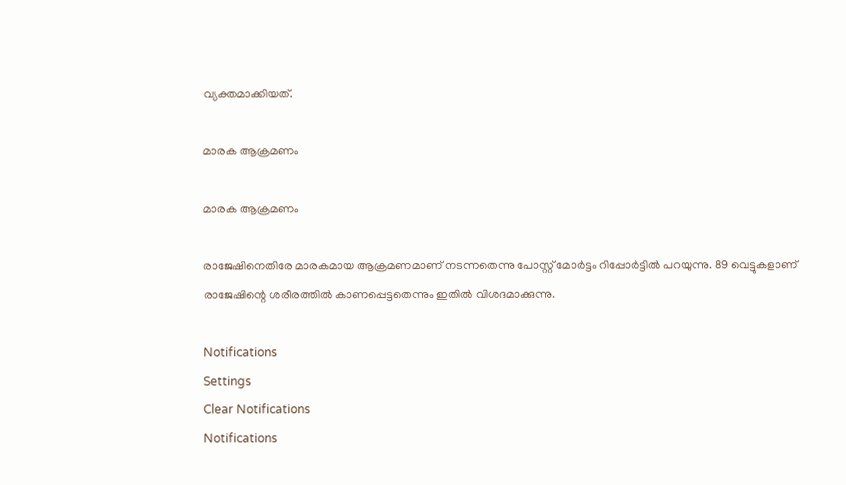വ്യക്തമാക്കിയത്.

മാരക ആക്രമണം

മാരക ആക്രമണം

രാജേഷിനെതിരേ മാരകമായ ആക്രമണമാണ് നടന്നതെന്നു പോസ്റ്റ് മോര്‍ട്ടം റിപ്പോര്‍ട്ടില്‍ പറയുന്നു. 89 വെട്ടുകളാണ് രാജേഷിന്റെ ശരീരത്തില്‍ കാണപ്പെട്ടതെന്നും ഇതില്‍ വിശദമാക്കുന്നു.

Notifications
Settings
Clear Notifications
Notifications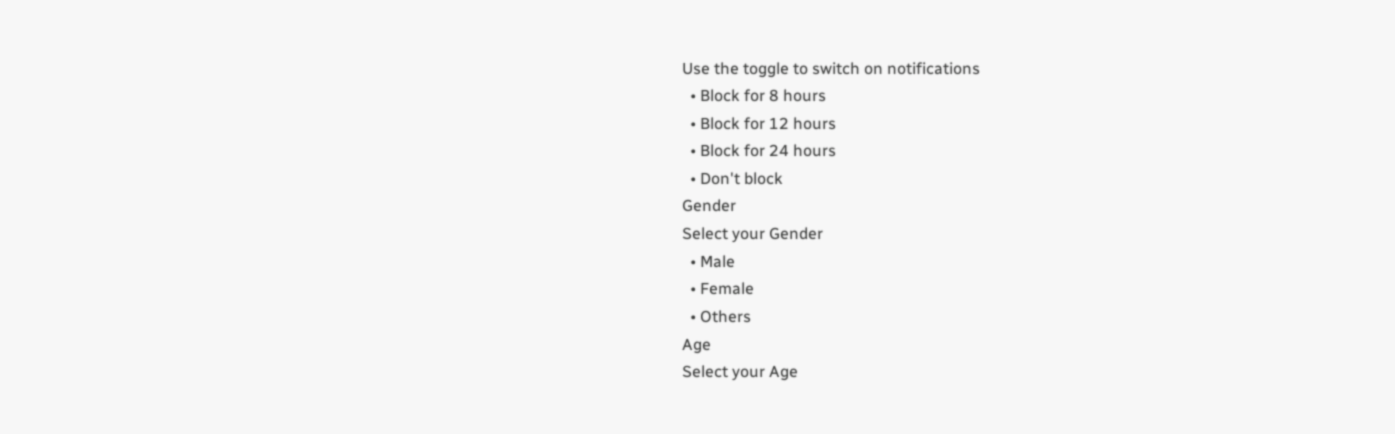Use the toggle to switch on notifications
  • Block for 8 hours
  • Block for 12 hours
  • Block for 24 hours
  • Don't block
Gender
Select your Gender
  • Male
  • Female
  • Others
Age
Select your Age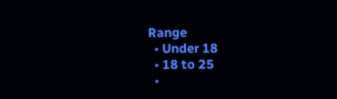Range
  • Under 18
  • 18 to 25
  •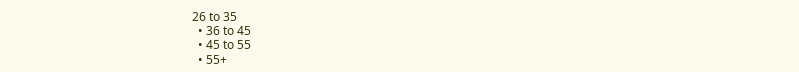26 to 35
  • 36 to 45
  • 45 to 55
  • 55+